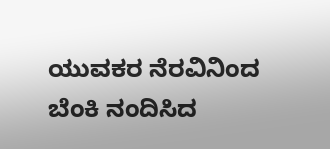ಯುವಕರ ನೆರವಿನಿಂದ ಬೆಂಕಿ ನಂದಿಸಿದ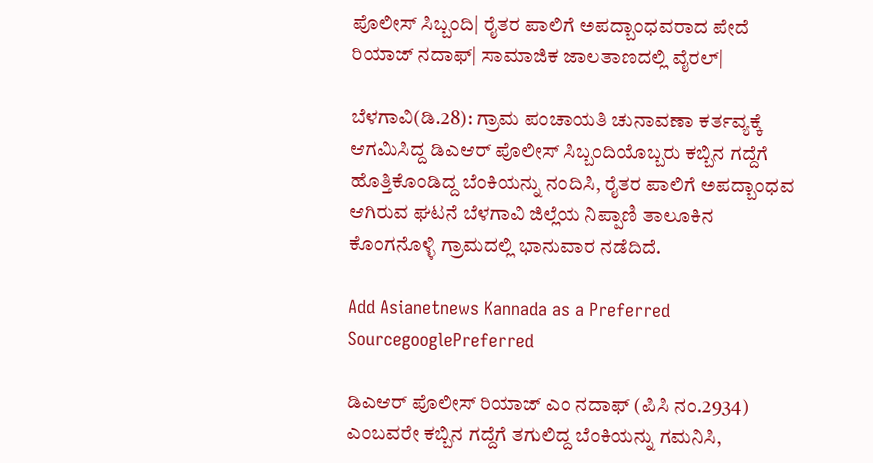ಪೊಲೀಸ್‌ ಸಿಬ್ಬಂದಿ| ರೈತರ ಪಾಲಿಗೆ ಅಪದ್ಬಾಂಧವರಾದ ಪೇದೆ ರಿಯಾಜ್‌ ನದಾಫ್‌| ಸಾಮಾಜಿಕ ಜಾಲತಾಣದಲ್ಲಿ ವೈರಲ್‌|

ಬೆಳಗಾವಿ(ಡಿ.28): ಗ್ರಾಮ ಪಂಚಾಯತಿ ಚುನಾವಣಾ ಕರ್ತವ್ಯಕ್ಕೆ ಆಗಮಿಸಿದ್ದ ಡಿಎಆರ್‌ ಪೊಲೀಸ್‌ ಸಿಬ್ಬಂದಿಯೊಬ್ಬರು ಕಬ್ಬಿನ ಗದ್ದೆಗೆ ಹೊತ್ತಿಕೊಂಡಿದ್ದ ಬೆಂಕಿಯನ್ನು ನಂದಿಸಿ, ರೈತರ ಪಾಲಿಗೆ ಅಪದ್ಬಾಂಧವ ಆಗಿರುವ ಘಟನೆ ಬೆಳಗಾವಿ ಜಿಲ್ಲೆಯ ನಿಪ್ಪಾಣಿ ತಾಲೂಕಿನ ಕೊಂಗನೊಳ್ಳಿ ಗ್ರಾಮದಲ್ಲಿ ಭಾನುವಾರ ನಡೆದಿದೆ.

Add Asianetnews Kannada as a Preferred SourcegooglePreferred

ಡಿಎಆರ್‌ ಪೊಲೀಸ್‌ ರಿಯಾಜ್‌ ಎಂ ನದಾಫ್‌ (ಪಿಸಿ ನಂ.2934) ಎಂಬವರೇ ಕಬ್ಬಿನ ಗದ್ದೆಗೆ ತಗುಲಿದ್ದ ಬೆಂಕಿಯನ್ನು ಗಮನಿಸಿ,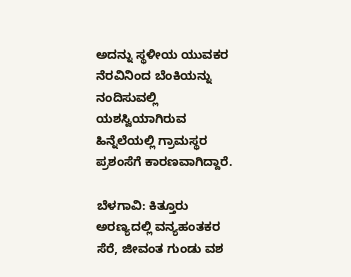ಅದನ್ನು ಸ್ಥಳೀಯ ಯುವಕರ ನೆರವಿನಿಂದ ಬೆಂಕಿಯನ್ನು ನಂದಿಸುವಲ್ಲಿ ಯಶಸ್ವಿಯಾಗಿರುವ ಹಿನ್ನೆಲೆಯಲ್ಲಿ ಗ್ರಾಮಸ್ಥರ ಪ್ರಶಂಸೆಗೆ ಕಾರಣವಾಗಿದ್ದಾರೆ.

ಬೆಳಗಾವಿ: ಕಿತ್ತೂರು ಅರಣ್ಯದಲ್ಲಿ ವನ್ಯಹಂತಕರ ಸೆರೆ, ಜೀವಂತ ಗುಂಡು ವಶ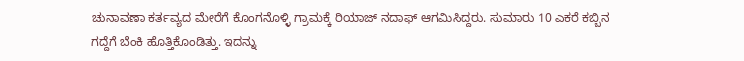ಚುನಾವಣಾ ಕರ್ತವ್ಯದ ಮೇರೆಗೆ ಕೊಂಗನೊಳ್ಳಿ ಗ್ರಾಮಕ್ಕೆ ರಿಯಾಜ್‌ ನದಾಫ್‌ ಆಗಮಿಸಿದ್ದರು. ಸುಮಾರು 10 ಎಕರೆ ಕಬ್ಬಿನ ಗದ್ದೆಗೆ ಬೆಂಕಿ ಹೊತ್ತಿಕೊಂಡಿತ್ತು. ಇದನ್ನು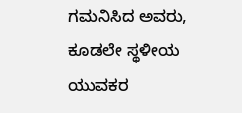ಗಮನಿಸಿದ ಅವರು, ಕೂಡಲೇ ಸ್ಥಳೀಯ ಯುವಕರ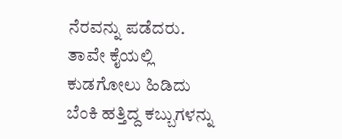ನೆರವನ್ನು ಪಡೆದರು. ತಾವೇ ಕೈಯಲ್ಲಿ ಕುಡಗೋಲು ಹಿಡಿದು ಬೆಂಕಿ ಹತ್ತಿದ್ದ ಕಬ್ಬುಗಳನ್ನು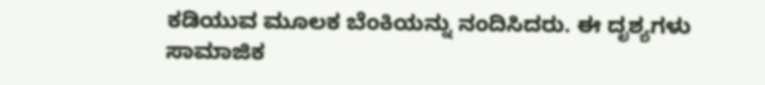ಕಡಿಯುವ ಮೂಲಕ ಬೆಂಕಿಯನ್ನು ನಂದಿಸಿದರು. ಈ ದೃಶ್ಯಗಳು ಸಾಮಾಜಿಕ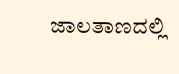ಜಾಲತಾಣದಲ್ಲಿ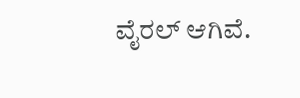ವೈರಲ್‌ ಆಗಿವೆ.